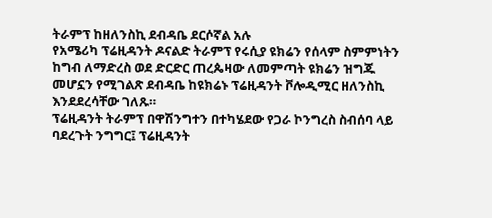ትራምፕ ከዘለንስኪ ደብዳቤ ደርሶኛል አሉ
የአሜሪካ ፕሬዚዳንት ዶናልድ ትራምፕ የሩሲያ ዩክሬን የሰላም ስምምነትን ከግብ ለማድረስ ወደ ድርድር ጠረጴዛው ለመምጣት ዩክሬን ዝግጁ መሆኗን የሚገልጽ ደብዳቤ ከዩክሬኑ ፕሬዚዳንት ቮሎዲሚር ዘለንስኪ እንደደረሳቸው ገለጹ።
ፕሬዚዳንት ትራምፕ በዋሽንግተን በተካሄደው የጋራ ኮንግረስ ስብሰባ ላይ ባደረጉት ንግግር፤ ፕሬዚዳንት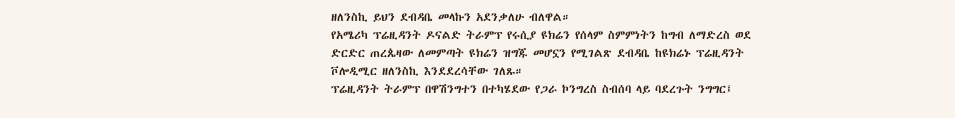ዘለንስኪ ይህን ደብዳቤ መላኩን አደንቃለሁ ብለዋል።
የአሜሪካ ፕሬዚዳንት ዶናልድ ትራምፕ የሩሲያ ዩክሬን የሰላም ስምምነትን ከግብ ለማድረስ ወደ ድርድር ጠረጴዛው ለመምጣት ዩክሬን ዝግጁ መሆኗን የሚገልጽ ደብዳቤ ከዩክሬኑ ፕሬዚዳንት ቮሎዲሚር ዘለንስኪ እንደደረሳቸው ገለጹ።
ፕሬዚዳንት ትራምፕ በዋሽንግተን በተካሄደው የጋራ ኮንግረስ ስብሰባ ላይ ባደረጉት ንግግር፤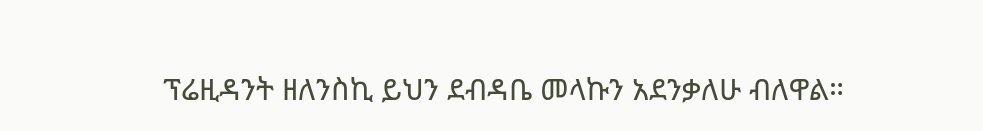ፕሬዚዳንት ዘለንስኪ ይህን ደብዳቤ መላኩን አደንቃለሁ ብለዋል።